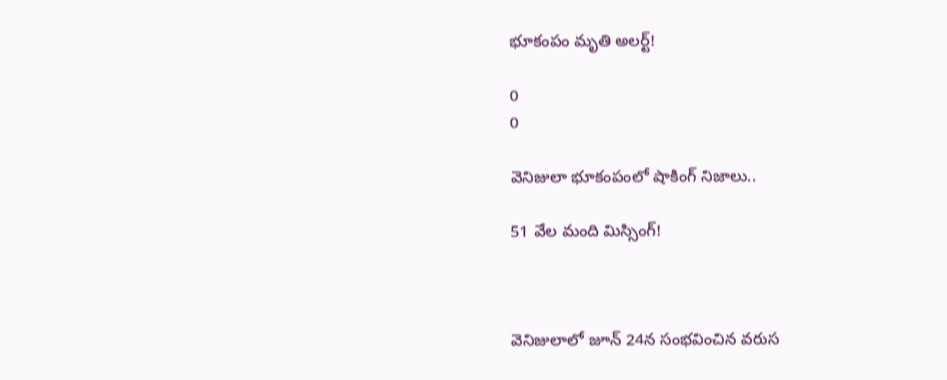భూకంపం మృతి అలర్ట్!

0
0

వెనిజులా భూకంపంలో షాకింగ్ నిజాలు..

51 వేల మంది మిస్సింగ్!



వెనిజులాలో జూన్ 24న సంభవించిన వరుస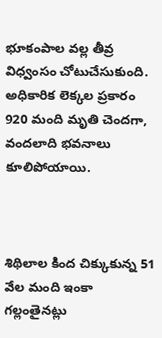భూకంపాల వల్ల తీవ్ర విధ్వంసం చోటుచేసుకుంది. అధికారిక లెక్కల ప్రకారం 920 మంది మృతి చెందగా, వందలాది భవనాలు కూలిపోయాయి.



శిథిలాల కింద చిక్కుకున్న 51 వేల మంది ఇంకా గల్లంతైనట్లు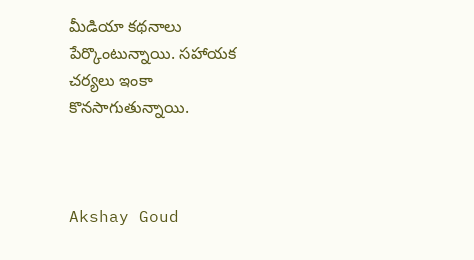మీడియా కథనాలు పేర్కొంటున్నాయి. సహాయక చర్యలు ఇంకా కొనసాగుతున్నాయి.



Akshay Goud